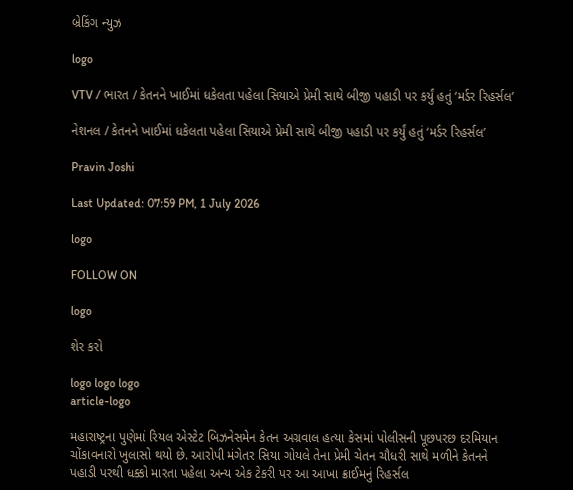બ્રેકિંગ ન્યુઝ

logo

VTV / ભારત / કેતનને ખાઈમાં ધકેલતા પહેલા સિયાએ પ્રેમી સાથે બીજી પહાડી પર કર્યું હતું ‘મર્ડર રિહર્સલ’

નેશનલ / કેતનને ખાઈમાં ધકેલતા પહેલા સિયાએ પ્રેમી સાથે બીજી પહાડી પર કર્યું હતું ‘મર્ડર રિહર્સલ’

Pravin Joshi

Last Updated: 07:59 PM, 1 July 2026

logo

FOLLOW ON

logo

શેર કરો

logo logo logo
article-logo

મહારાષ્ટ્રના પુણેમાં રિયલ એસ્ટેટ બિઝનેસમેન કેતન અગ્રવાલ હત્યા કેસમાં પોલીસની પૂછપરછ દરમિયાન ચોંકાવનારો ખુલાસો થયો છે. આરોપી મંગેતર સિયા ગોયલે તેના પ્રેમી ચેતન ચૌધરી સાથે મળીને કેતનને પહાડી પરથી ધક્કો મારતા પહેલા અન્ય એક ટેકરી પર આ આખા ક્રાઈમનું રિહર્સલ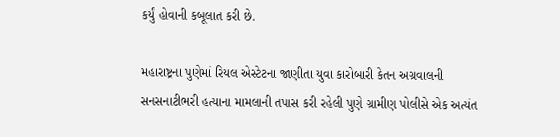કર્યું હોવાની કબૂલાત કરી છે.

મહારાષ્ટ્રના પુણેમાં રિયલ એસ્ટેટના જાણીતા યુવા કારોબારી કેતન અગ્રવાલની સનસનાટીભરી હત્યાના મામલાની તપાસ કરી રહેલી પુણે ગ્રામીણ પોલીસે એક અત્યંત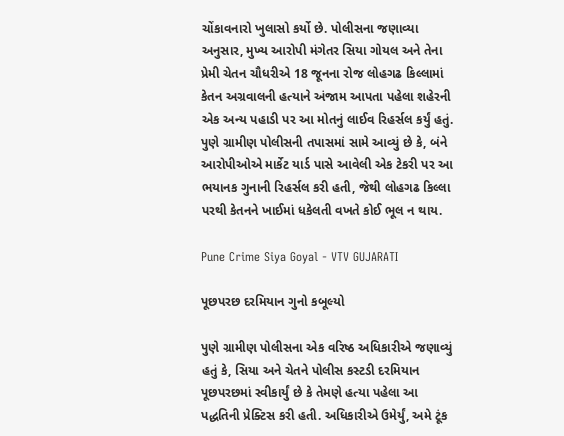ચોંકાવનારો ખુલાસો કર્યો છે. પોલીસના જણાવ્યા અનુસાર, મુખ્ય આરોપી મંગેતર સિયા ગોયલ અને તેના પ્રેમી ચેતન ચૌધરીએ 18 જૂનના રોજ લોહગઢ કિલ્લામાં કેતન અગ્રવાલની હત્યાને અંજામ આપતા પહેલા શહેરની એક અન્ય પહાડી પર આ મોતનું લાઈવ રિહર્સલ કર્યું હતું. પુણે ગ્રામીણ પોલીસની તપાસમાં સામે આવ્યું છે કે, બંને આરોપીઓએ માર્કેટ યાર્ડ પાસે આવેલી એક ટેકરી પર આ ભયાનક ગુનાની રિહર્સલ કરી હતી, જેથી લોહગઢ કિલ્લા પરથી કેતનને ખાઈમાં ધકેલતી વખતે કોઈ ભૂલ ન થાય.

Pune Crime Siya Goyal - VTV GUJARATI

પૂછપરછ દરમિયાન ગુનો કબૂલ્યો

પુણે ગ્રામીણ પોલીસના એક વરિષ્ઠ અધિકારીએ જણાવ્યું હતું કે, સિયા અને ચેતને પોલીસ કસ્ટડી દરમિયાન પૂછપરછમાં સ્વીકાર્યું છે કે તેમણે હત્યા પહેલા આ પદ્ધતિની પ્રેક્ટિસ કરી હતી. અધિકારીએ ઉમેર્યું, અમે ટૂંક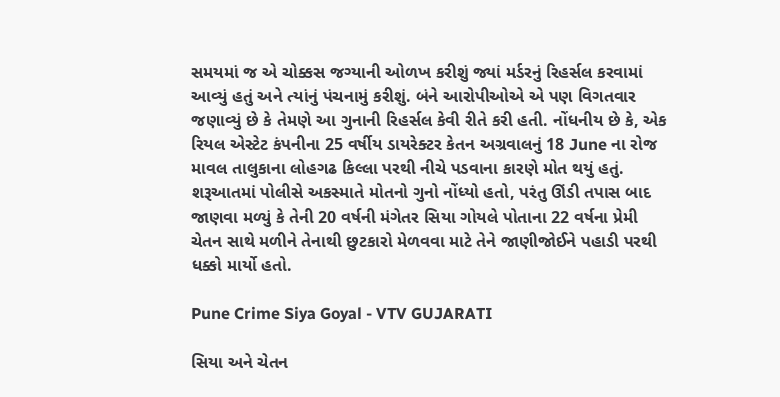સમયમાં જ એ ચોક્કસ જગ્યાની ઓળખ કરીશું જ્યાં મર્ડરનું રિહર્સલ કરવામાં આવ્યું હતું અને ત્યાંનું પંચનામું કરીશું. બંને આરોપીઓએ એ પણ વિગતવાર જણાવ્યું છે કે તેમણે આ ગુનાની રિહર્સલ કેવી રીતે કરી હતી. નોંધનીય છે કે, એક રિયલ એસ્ટેટ કંપનીના 25 વર્ષીય ડાયરેક્ટર કેતન અગ્રવાલનું 18 June ના રોજ માવલ તાલુકાના લોહગઢ કિલ્લા પરથી નીચે પડવાના કારણે મોત થયું હતું. શરૂઆતમાં પોલીસે અકસ્માતે મોતનો ગુનો નોંધ્યો હતો, પરંતુ ઊંડી તપાસ બાદ જાણવા મળ્યું કે તેની 20 વર્ષની મંગેતર સિયા ગોયલે પોતાના 22 વર્ષના પ્રેમી ચેતન સાથે મળીને તેનાથી છુટકારો મેળવવા માટે તેને જાણીજોઈને પહાડી પરથી ધક્કો માર્યો હતો.

Pune Crime Siya Goyal - VTV GUJARATI

સિયા અને ચેતન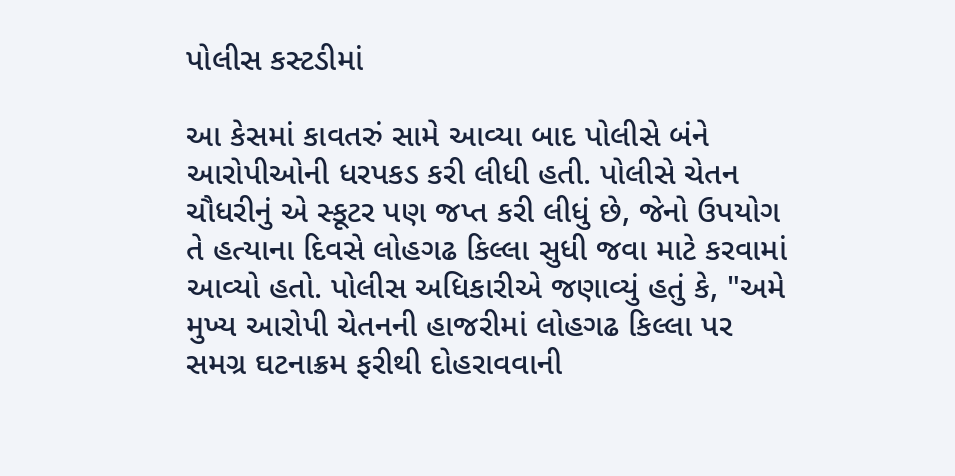પોલીસ કસ્ટડીમાં

આ કેસમાં કાવતરું સામે આવ્યા બાદ પોલીસે બંને આરોપીઓની ધરપકડ કરી લીધી હતી. પોલીસે ચેતન ચૌધરીનું એ સ્કૂટર પણ જપ્ત કરી લીધું છે, જેનો ઉપયોગ તે હત્યાના દિવસે લોહગઢ કિલ્લા સુધી જવા માટે કરવામાં આવ્યો હતો. પોલીસ અધિકારીએ જણાવ્યું હતું કે, "અમે મુખ્ય આરોપી ચેતનની હાજરીમાં લોહગઢ કિલ્લા પર સમગ્ર ઘટનાક્રમ ફરીથી દોહરાવવાની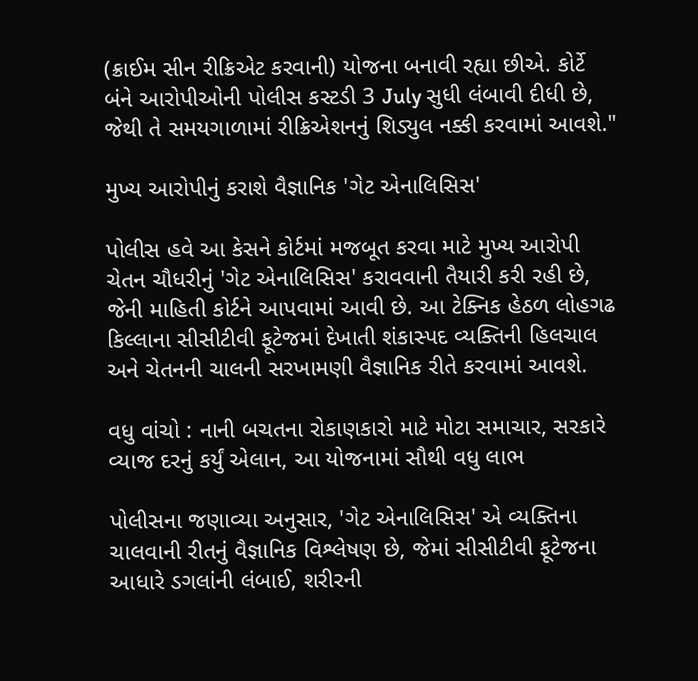(ક્રાઈમ સીન રીક્રિએટ કરવાની) યોજના બનાવી રહ્યા છીએ. કોર્ટે બંને આરોપીઓની પોલીસ કસ્ટડી 3 July સુધી લંબાવી દીધી છે, જેથી તે સમયગાળામાં રીક્રિએશનનું શિડ્યુલ નક્કી કરવામાં આવશે."

મુખ્ય આરોપીનું કરાશે વૈજ્ઞાનિક 'ગેટ એનાલિસિસ'

પોલીસ હવે આ કેસને કોર્ટમાં મજબૂત કરવા માટે મુખ્ય આરોપી ચેતન ચૌધરીનું 'ગેટ એનાલિસિસ' કરાવવાની તૈયારી કરી રહી છે, જેની માહિતી કોર્ટને આપવામાં આવી છે. આ ટેક્નિક હેઠળ લોહગઢ કિલ્લાના સીસીટીવી ફૂટેજમાં દેખાતી શંકાસ્પદ વ્યક્તિની હિલચાલ અને ચેતનની ચાલની સરખામણી વૈજ્ઞાનિક રીતે કરવામાં આવશે.

વધુ વાંચો : નાની બચતના રોકાણકારો માટે મોટા સમાચાર, સરકારે વ્યાજ દરનું કર્યું એલાન, આ યોજનામાં સૌથી વધુ લાભ

પોલીસના જણાવ્યા અનુસાર, 'ગેટ એનાલિસિસ' એ વ્યક્તિના ચાલવાની રીતનું વૈજ્ઞાનિક વિશ્લેષણ છે, જેમાં સીસીટીવી ફૂટેજના આધારે ડગલાંની લંબાઈ, શરીરની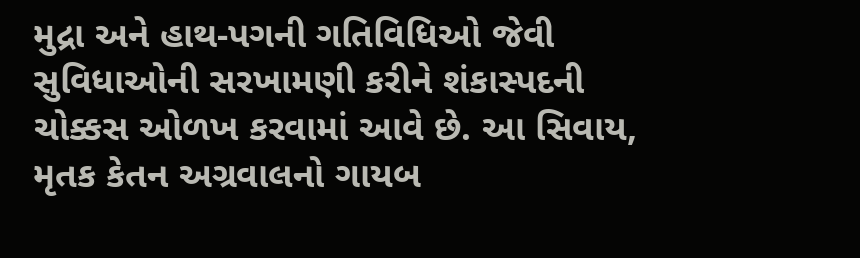મુદ્રા અને હાથ-પગની ગતિવિધિઓ જેવી સુવિધાઓની સરખામણી કરીને શંકાસ્પદની ચોક્કસ ઓળખ કરવામાં આવે છે. આ સિવાય, મૃતક કેતન અગ્રવાલનો ગાયબ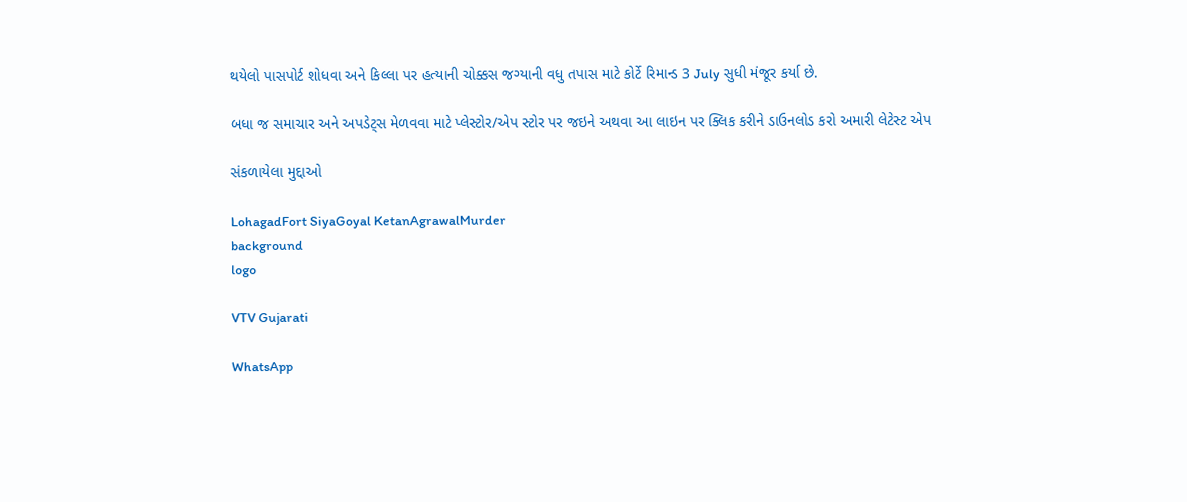થયેલો પાસપોર્ટ શોધવા અને કિલ્લા પર હત્યાની ચોક્કસ જગ્યાની વધુ તપાસ માટે કોર્ટે રિમાન્ડ 3 July સુધી મંજૂર કર્યા છે.

બધા જ સમાચાર અને અપડેટ્સ મેળવવા માટે પ્લેસ્ટોર/એપ સ્ટોર પર જઇને અથવા આ લાઇન પર ક્લિક કરીને ડાઉનલોડ કરો અમારી લેટેસ્ટ એપ

સંકળાયેલા મુદ્દાઓ

LohagadFort SiyaGoyal KetanAgrawalMurder
background
logo

VTV Gujarati

WhatsApp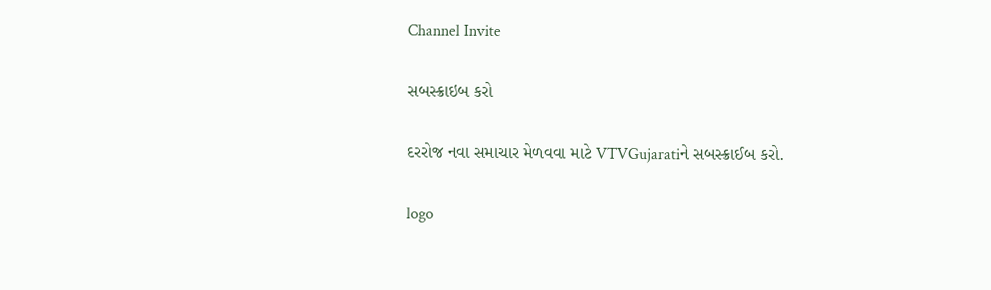Channel Invite

સબસ્ક્રાઇબ કરો

દરરોજ નવા સમાચાર મેળવવા માટે VTVGujaratiને સબસ્ક્રાઈબ કરો.

logo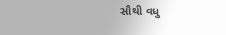સૌથી વધુ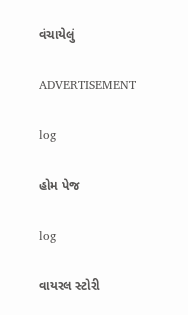વંચાયેલું

ADVERTISEMENT

log

હોમ પેજ

log

વાયરલ સ્ટોરી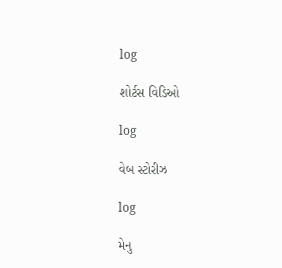log

શોર્ટસ વિડિઓ

log

વેબ સ્ટોરીઝ

log

મેનુ